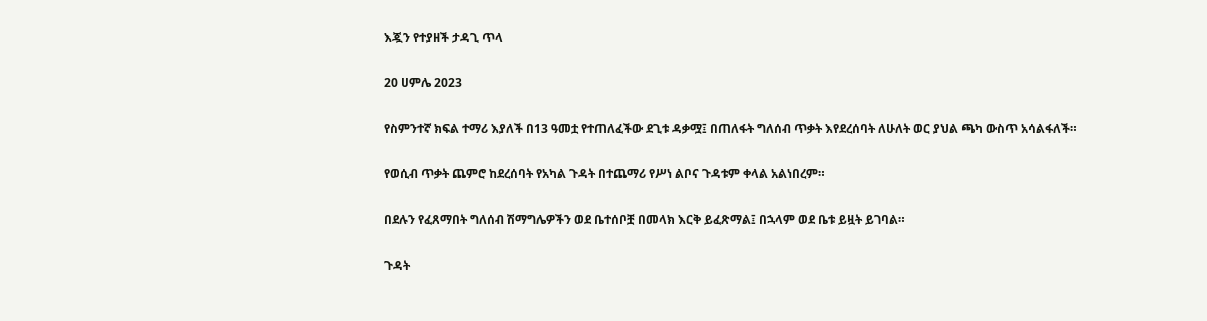እጇን የተያዘች ታዳጊ ጥላ

20 ሀምሌ 2023

የስምንተኛ ክፍል ተማሪ እያለች በ13 ዓመቷ የተጠለፈችው ደጊቱ ዳቃሟ፤ በጠለፋት ግለሰብ ጥቃት እየደረሰባት ለሁለት ወር ያህል ጫካ ውስጥ አሳልፋለች።

የወሲብ ጥቃት ጨምሮ ከደረሰባት የአካል ጉዳት በተጨማሪ የሥነ ልቦና ጉዳቱም ቀላል አልነበረም።

በደሉን የፈጸማበት ግለሰብ ሽማግሌዎችን ወደ ቤተሰቦቿ በመላክ እርቅ ይፈጽማል፤ በኋላም ወደ ቤቱ ይዟት ይገባል።

ጉዳት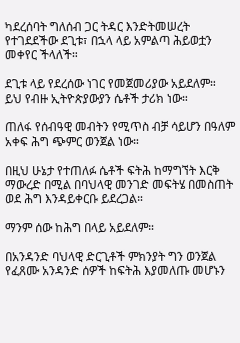ካደረሰባት ግለሰብ ጋር ትዳር እንድትመሠረት የተገደደችው ደጊቱ፣ በኋላ ላይ አምልጣ ሕይወቷን መቀየር ችላለች።

ደጊቱ ላይ የደረሰው ነገር የመጀመሪያው አይደለም። ይህ የብዙ ኢትዮጵያውያን ሴቶች ታሪክ ነው።

ጠለፋ የሰብዓዊ መብትን የሚጥስ ብቻ ሳይሆን በዓለም አቀፍ ሕግ ጭምር ወንጀል ነው።

በዚህ ሁኔታ የተጠለፉ ሴቶች ፍትሕ ከማግኘት እርቅ ማውረድ በሚል በባህላዊ መንገድ መፍትሄ በመስጠት ወደ ሕግ እንዳይቀርቡ ይደረጋል።

ማንም ሰው ከሕግ በላይ አይደለም።

በአንዳንድ ባህላዊ ድርጊቶች ምክንያት ግን ወንጀል የፈጸሙ አንዳንድ ሰዎች ከፍትሕ እያመለጡ መሆኑን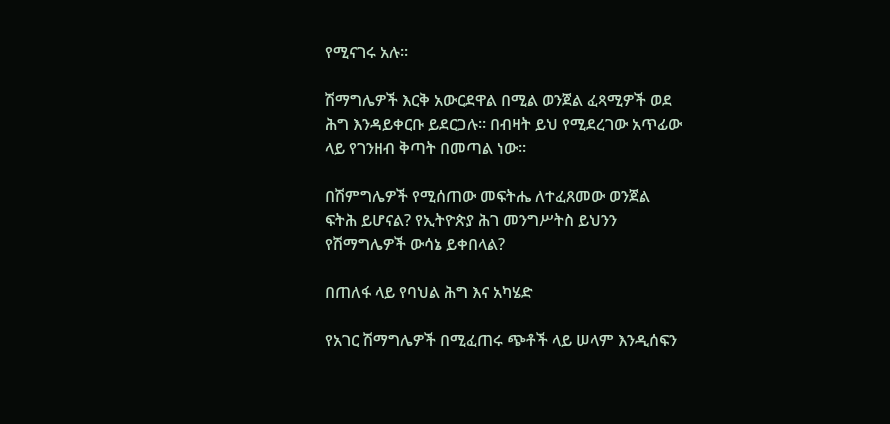የሚናገሩ አሉ።

ሽማግሌዎች እርቅ አውርደዋል በሚል ወንጀል ፈጻሚዎች ወደ ሕግ እንዳይቀርቡ ይደርጋሉ። በብዛት ይህ የሚደረገው አጥፊው ላይ የገንዘብ ቅጣት በመጣል ነው።

በሽምግሌዎች የሚሰጠው መፍትሔ ለተፈጸመው ወንጀል ፍትሕ ይሆናል? የኢትዮጵያ ሕገ መንግሥትስ ይህንን የሽማግሌዎች ውሳኔ ይቀበላል?

በጠለፋ ላይ የባህል ሕግ እና አካሄድ

የአገር ሽማግሌዎች በሚፈጠሩ ጭቶች ላይ ሠላም እንዲሰፍን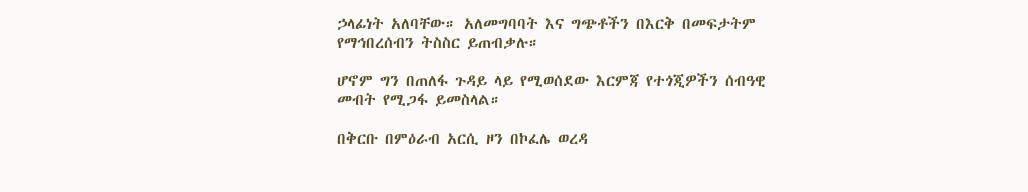ኃላፊነት አለባቸው። አለመግባባት እና ግጭቶችን በእርቅ በመፍታትም የማኅበረሰብን ትስስር ይጠብቃሉ።

ሆኖም ግን በጠለፋ ጉዳይ ላይ የሚወሰደው እርምጃ የተጎጂዎችን ሰብዓዊ መብት የሚጋፋ ይመስላል።

በቅርቡ በምዕራብ አርሲ ዞን በኮፈሌ ወረዳ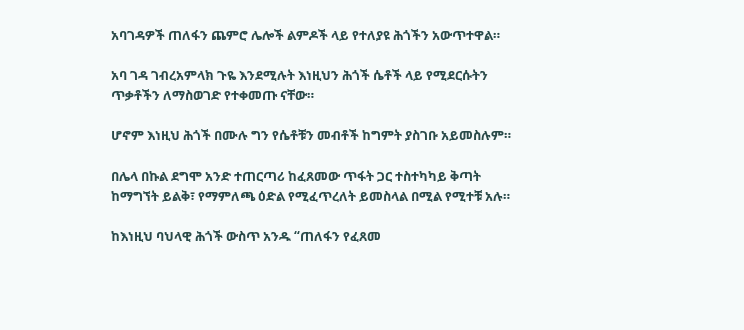አባገዳዎች ጠለፋን ጨምሮ ሌሎች ልምዶች ላይ የተለያዩ ሕጎችን አውጥተዋል።

አባ ገዳ ገብረአምላክ ጉዬ እንደሚሉት እነዚህን ሕጎች ሴቶች ላይ የሚደርሱትን ጥቃቶችን ለማስወገድ የተቀመጡ ናቸው።

ሆኖም እነዚህ ሕጎች በሙሉ ግን የሴቶቹን መብቶች ከግምት ያስገቡ አይመስሉም።

በሌላ በኩል ደግሞ አንድ ተጠርጣሪ ከፈጸመው ጥፋት ጋር ተስተካካይ ቅጣት ከማግኘት ይልቅ፣ የማምለጫ ዕድል የሚፈጥረለት ይመስላል በሚል የሚተቹ አሉ።

ከእነዚህ ባህላዊ ሕጎች ውስጥ አንዱ “ጠለፋን የፈጸመ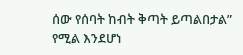ሰው የሰባት ከብት ቅጣት ይጣልበታል” የሚል እንደሆነ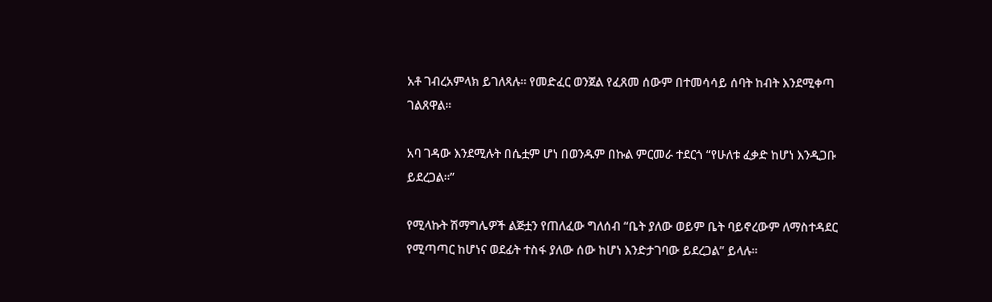አቶ ገብረአምላክ ይገለጻሉ። የመድፈር ወንጀል የፈጸመ ሰውም በተመሳሳይ ሰባት ከብት እንደሚቀጣ ገልጸዋል።

አባ ገዳው እንደሚሉት በሴቷም ሆነ በወንዱም በኩል ምርመራ ተደርጎ “የሁለቱ ፈቃድ ከሆነ እንዲጋቡ ይደረጋል።”

የሚላኩት ሽማግሌዎች ልጅቷን የጠለፈው ግለሰብ “ቤት ያለው ወይም ቤት ባይኖረውም ለማስተዳደር የሚጣጣር ከሆነና ወደፊት ተስፋ ያለው ሰው ከሆነ እንድታገባው ይደረጋል” ይላሉ።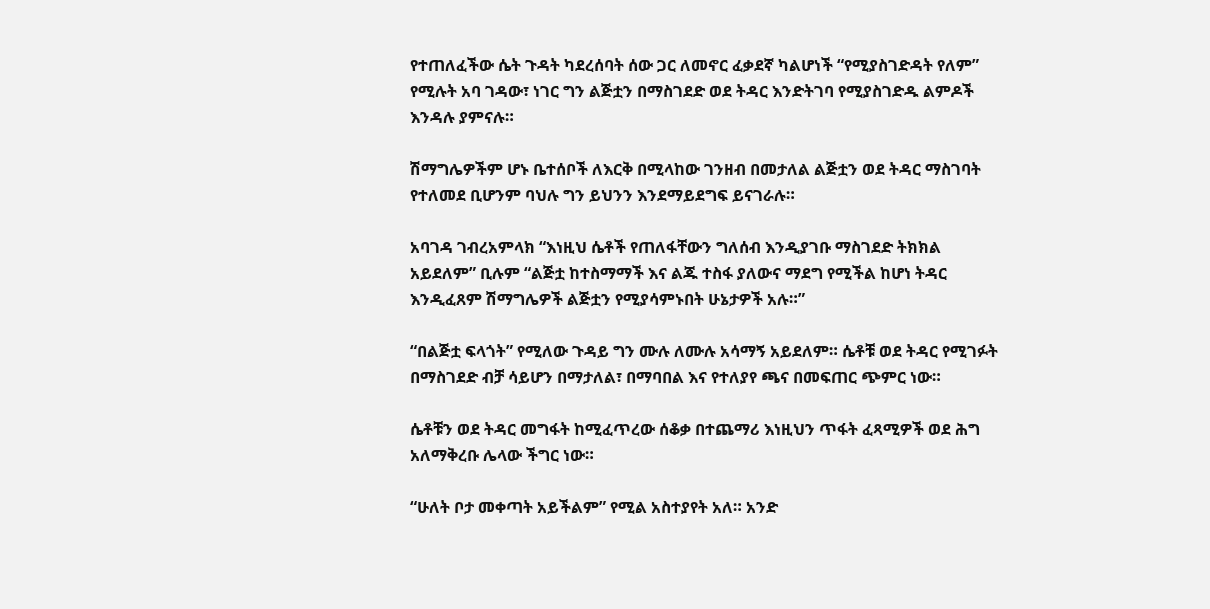የተጠለፈችው ሴት ጉዳት ካደረሰባት ሰው ጋር ለመኖር ፈቃደኛ ካልሆነች “የሚያስገድዳት የለም” የሚሉት አባ ገዳው፣ ነገር ግን ልጅቷን በማስገደድ ወደ ትዳር እንድትገባ የሚያስገድዱ ልምዶች እንዳሉ ያምናሉ።

ሽማግሌዎችም ሆኑ ቤተሰቦች ለእርቅ በሚላከው ገንዘብ በመታለል ልጅቷን ወደ ትዳር ማስገባት የተለመደ ቢሆንም ባህሉ ግን ይህንን እንደማይደግፍ ይናገራሉ።

አባገዳ ገብረአምላክ “እነዚህ ሴቶች የጠለፋቸውን ግለሰብ እንዲያገቡ ማስገደድ ትክክል አይደለም” ቢሉም “ልጅቷ ከተስማማች እና ልጁ ተስፋ ያለውና ማደግ የሚችል ከሆነ ትዳር እንዲፈጸም ሽማግሌዎች ልጅቷን የሚያሳምኑበት ሁኔታዎች አሉ።”

“በልጅቷ ፍላጎት” የሚለው ጉዳይ ግን ሙሉ ለሙሉ አሳማኝ አይደለም። ሴቶቹ ወደ ትዳር የሚገፉት በማስገደድ ብቻ ሳይሆን በማታለል፣ በማባበል እና የተለያየ ጫና በመፍጠር ጭምር ነው።

ሴቶቹን ወደ ትዳር መግፋት ከሚፈጥረው ሰቆቃ በተጨማሪ እነዚህን ጥፋት ፈጻሚዎች ወደ ሕግ አለማቅረቡ ሌላው ችግር ነው።

“ሁለት ቦታ መቀጣት አይችልም” የሚል አስተያየት አለ። አንድ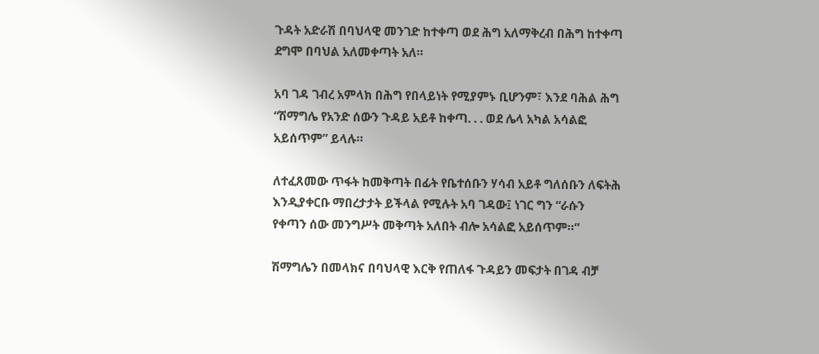ጉዳት አድራሽ በባህላዊ መንገድ ከተቀጣ ወደ ሕግ አለማቅረብ በሕግ ከተቀጣ ደግሞ በባህል አለመቀጣት አለ።

አባ ገዳ ገብረ አምላክ በሕግ የበላይነት የሚያምኑ ቢሆንም፣ እንደ ባሕል ሕግ “ሽማግሌ የአንድ ሰውን ጉዳይ አይቶ ከቀጣ. . . ወደ ሌላ አካል አሳልፎ አይሰጥም” ይላሉ።

ለተፈጸመው ጥፋት ከመቅጣት በፊት የቤተሰቡን ሃሳብ አይቶ ግለሰቡን ለፍትሕ እንዲያቀርቡ ማበረታታት ይችላል የሚሉት አባ ገዳው፤ ነገር ግን “ራሱን የቀጣን ሰው መንግሥት መቅጣት አለበት ብሎ አሳልፎ አይሰጥም።”

ሽማግሌን በመላክና በባህላዊ እርቅ የጠለፋ ጉዳይን መፍታት በገዳ ብቻ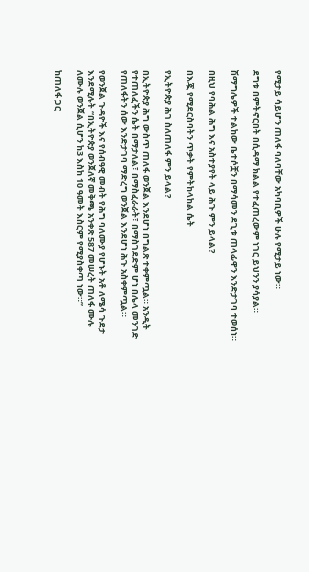የሚታይ ሳይሆን ጠለፋ ባለባቸው አካባቢዎች ሁሉ የሚታይ ነው።

ደግቱ በምትኖርበት በሲዳማ ክልል የተፈጠረውም ነገር ይህንን ያሳያል።

ሽማግሌዎች ተልከው ቤተሶቿን በማሳመን ደጊቱ ጠላፊዋን እንድታገባ ተወሰነ።

በዚህ የባሕል ሕግ እና አስተያየት ላይ ሕጉ ምን ይላል?

በእጇ የሚደርስባትን ጥቃት የምትከላከል ሴት

የኢትዮጵያ ሕገ ስለጠለፋ ምን ይላል?

በኢትዮጵያ ሕግ ውስጥ ጠለፋ ወንጀል እንደሆነ በግልጽ ተቀምጧል። አንዲት የተጠለፈችን ሴት በማታለል፣ በማስፈራራት፣ በማስገደድም ሆነ በሌላ መንገድ የጠለፋትን ሰው እንድታገባ ማድረግ ወንጀል እንደሆነ ሕጉ አስቀምጧል።

የወንጀል ጉዳዮች እና የሰብዓዊ መብት የሕግ ባለሙያ የሆኑት አቶ ለሜሳ ጉደታ እንደሚሉት “በኢትዮጵያ ወንጀለኛ መቅጫ አንቀጽ 587 መሠረት ጠለፋ ሙሉ ለሙሉ ወንጀል ሲሆን ከ3 እስከ 10 ዓመት እስርም የሚያስቀጣ ነው።”

ከጠለፋ ጋር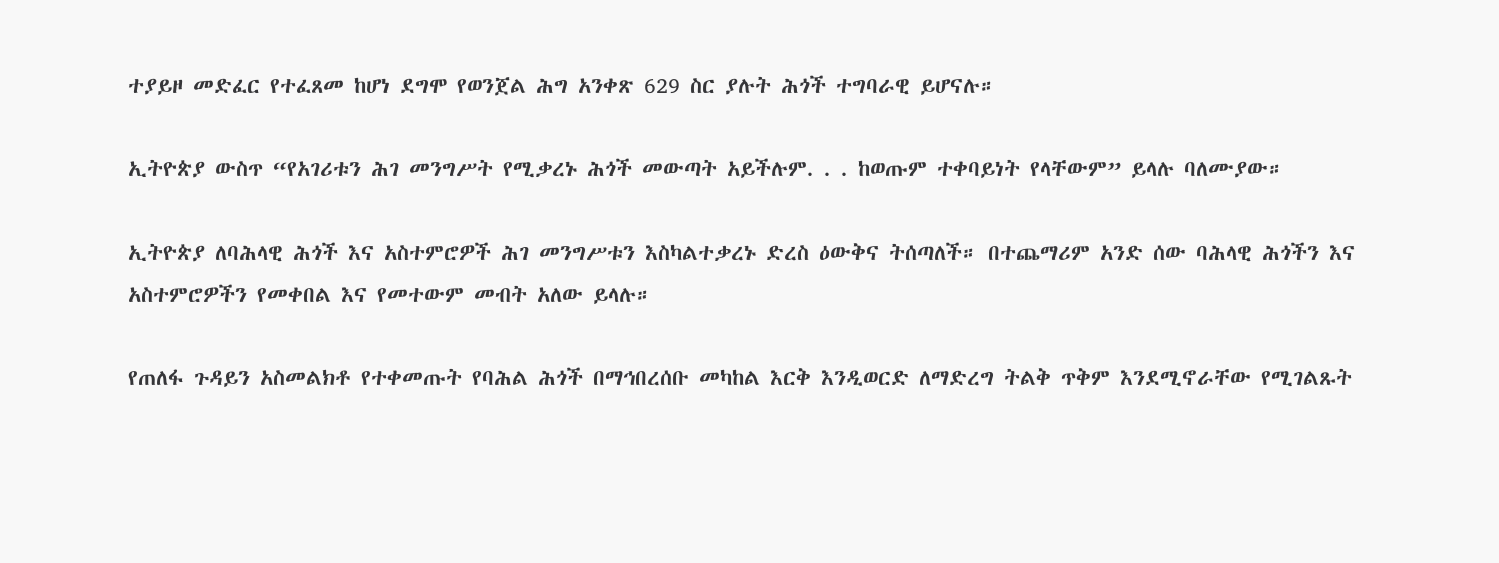ተያይዞ መድፈር የተፈጸመ ከሆነ ደግሞ የወንጀል ሕግ አንቀጽ 629 ስር ያሉት ሕጎች ተግባራዊ ይሆናሉ።

ኢትዮጵያ ውስጥ “የአገሪቱን ሕገ መንግሥት የሚቃረኑ ሕጎች መውጣት አይችሉም. . . ከወጡም ተቀባይነት የላቸውም” ይላሉ ባለሙያው።

ኢትዮጵያ ለባሕላዊ ሕጎች እና አስተምሮዎች ሕገ መንግሥቱን እስካልተቃረኑ ድረስ ዕውቅና ትሰጣለች። በተጨማሪም አንድ ሰው ባሕላዊ ሕጎችን እና አስተምሮዎችን የመቀበል እና የመተውም መብት አለው ይላሉ።

የጠለፋ ጉዳይን አስመልክቶ የተቀመጡት የባሕል ሕጎች በማኅበረሰቡ መካከል እርቅ እንዲወርድ ለማድረግ ትልቅ ጥቅም እንደሚኖራቸው የሚገልጹት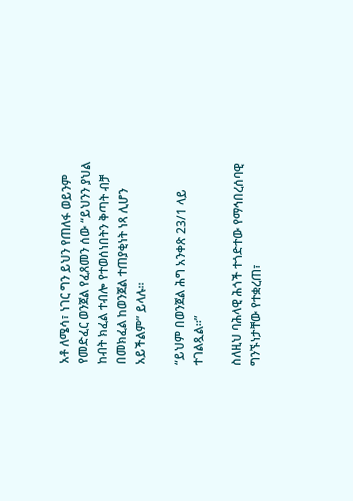አቶ ለሜሳ፣ ነገር ግን ይህን የጠለፋ ወይንም የመድፈር ወንጀል የፈጸመን ሰው “ይህንን ያህል ከብት ክፈል ተብሎ የተወሰነበትን ቅጣት ብቻ በመክፈል ከወንጀል ተጠያቂነት ነጻ ሊሆን አይችልም” ይላሉ።

“ይህም በወንጀል ሕግ አንቀጽ 23/1 ላይ ተገልጿል።”

ስለዚህ ባሕላዊ ሕጎች ተጎድተው የማኅበረሰባዊ ግንኙነታቸው የተቋረጠ፣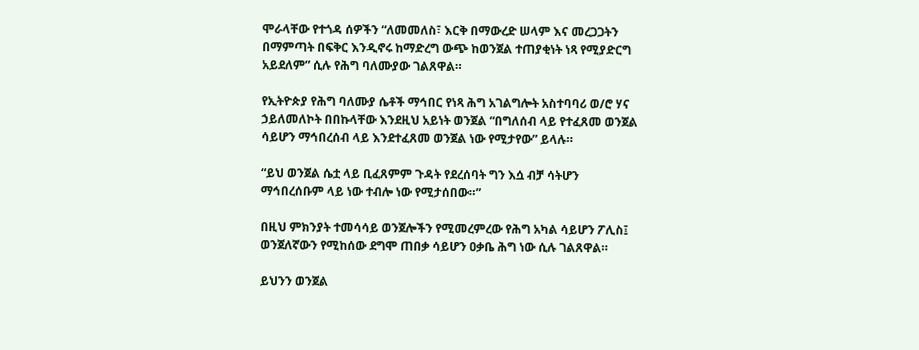ሞራላቸው የተጎዳ ሰዎችን “ለመመለስ፣ እርቅ በማውረድ ሠላም እና መረጋጋትን በማምጣት በፍቅር እንዲኖሩ ከማድረግ ውጭ ከወንጀል ተጠያቂነት ነጻ የሚያድርግ አይደለም” ሲሉ የሕግ ባለሙያው ገልጸዋል።

የኢትዮጵያ የሕግ ባለሙያ ሴቶች ማኅበር የነጻ ሕግ አገልግሎት አስተባባሪ ወ/ሮ ሃና ኃይለመለኮት በበኩላቸው እንደዚህ አይነት ወንጀል “በግለሰብ ላይ የተፈጸመ ወንጀል ሳይሆን ማኅበረሰብ ላይ እንደተፈጸመ ወንጀል ነው የሚታየው” ይላሉ።

“ይህ ወንጀል ሴቷ ላይ ቢፈጸምም ጉዳት የደረሰባት ግን እሷ ብቻ ሳትሆን ማኅበረሰቡም ላይ ነው ተብሎ ነው የሚታሰበው።”

በዚህ ምክንያት ተመሳሳይ ወንጀሎችን የሚመረምረው የሕግ አካል ሳይሆን ፖሊስ፤ ወንጀለኛውን የሚከሰው ደግሞ ጠበቃ ሳይሆን ዐቃቤ ሕግ ነው ሲሉ ገልጸዋል።

ይህንን ወንጀል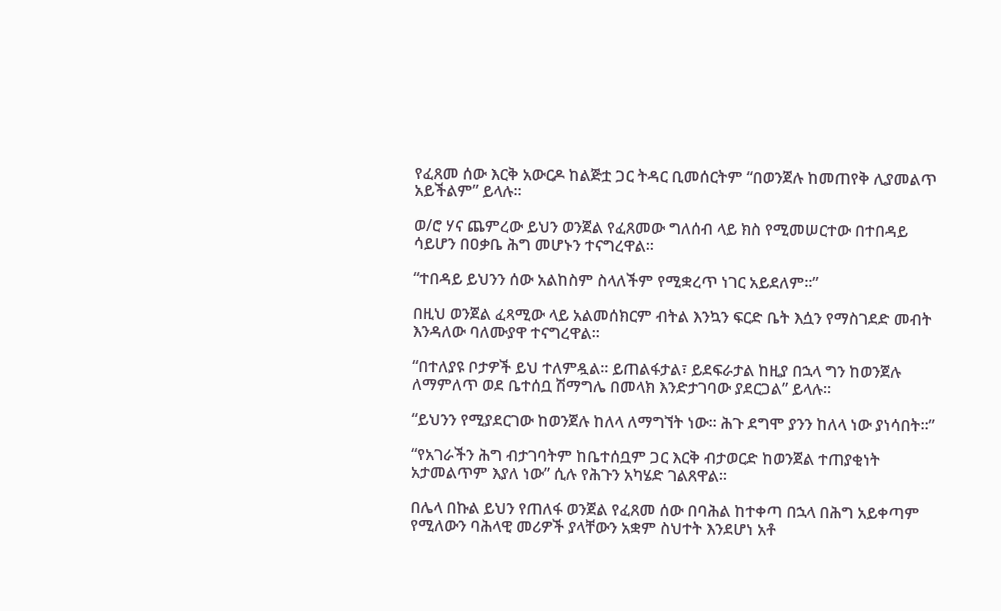የፈጸመ ሰው እርቅ አውርዶ ከልጅቷ ጋር ትዳር ቢመሰርትም “በወንጀሉ ከመጠየቅ ሊያመልጥ አይችልም” ይላሉ።

ወ/ሮ ሃና ጨምረው ይህን ወንጀል የፈጸመው ግለሰብ ላይ ክስ የሚመሠርተው በተበዳይ ሳይሆን በዐቃቤ ሕግ መሆኑን ተናግረዋል።

“ተበዳይ ይህንን ሰው አልከስም ስላለችም የሚቋረጥ ነገር አይደለም።”

በዚህ ወንጀል ፈጻሚው ላይ አልመሰክርም ብትል እንኳን ፍርድ ቤት እሷን የማስገደድ መብት እንዳለው ባለሙያዋ ተናግረዋል።

“በተለያዩ ቦታዎች ይህ ተለምዷል። ይጠልፋታል፣ ይደፍራታል ከዚያ በኋላ ግን ከወንጀሉ ለማምለጥ ወደ ቤተሰቧ ሽማግሌ በመላክ እንድታገባው ያደርጋል” ይላሉ።

“ይህንን የሚያደርገው ከወንጀሉ ከለላ ለማግኘት ነው። ሕጉ ደግሞ ያንን ከለላ ነው ያነሳበት።”

“የአገራችን ሕግ ብታገባትም ከቤተሰቧም ጋር እርቅ ብታወርድ ከወንጀል ተጠያቂነት አታመልጥም እያለ ነው” ሲሉ የሕጉን አካሄድ ገልጸዋል።

በሌላ በኩል ይህን የጠለፋ ወንጀል የፈጸመ ሰው በባሕል ከተቀጣ በኋላ በሕግ አይቀጣም የሚለውን ባሕላዊ መሪዎች ያላቸውን አቋም ስህተት እንደሆነ አቶ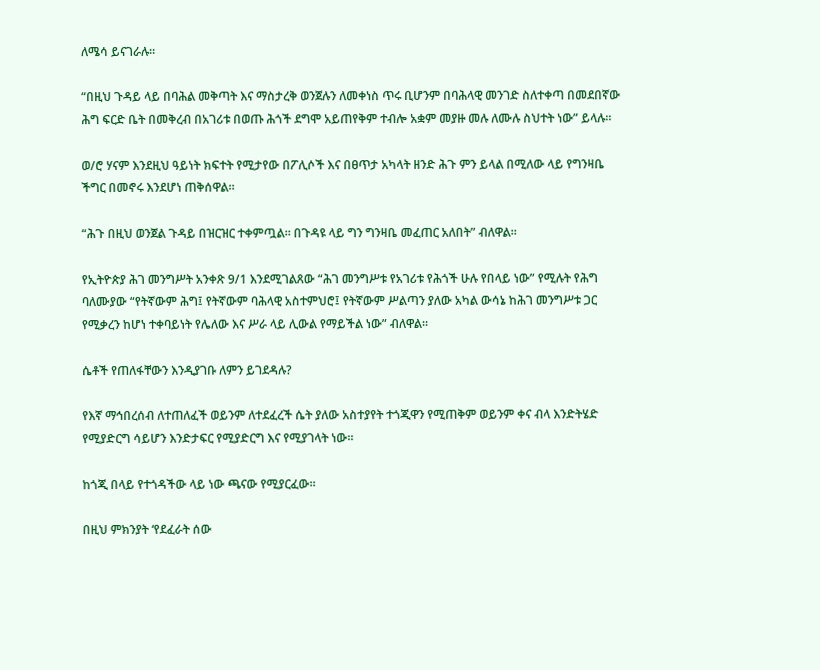ለሜሳ ይናገራሉ።

“በዚህ ጉዳይ ላይ በባሕል መቅጣት እና ማስታረቅ ወንጀሉን ለመቀነስ ጥሩ ቢሆንም በባሕላዊ መንገድ ስለተቀጣ በመደበኛው ሕግ ፍርድ ቤት በመቅረብ በአገሪቱ በወጡ ሕጎች ደግሞ አይጠየቅም ተብሎ አቋም መያዙ መሉ ለሙሉ ስህተት ነው” ይላሉ።

ወ/ሮ ሃናም እንደዚህ ዓይነት ክፍተት የሚታየው በፖሊሶች እና በፀጥታ አካላት ዘንድ ሕጉ ምን ይላል በሚለው ላይ የግንዛቤ ችግር በመኖሩ እንደሆነ ጠቅሰዋል።

“ሕጉ በዚህ ወንጀል ጉዳይ በዝርዝር ተቀምጧል። በጉዳዩ ላይ ግን ግንዛቤ መፈጠር አለበት” ብለዋል።

የኢትዮጵያ ሕገ መንግሥት አንቀጽ 9/1 እንደሚገልጸው “ሕገ መንግሥቱ የአገሪቱ የሕጎች ሁሉ የበላይ ነው” የሚሉት የሕግ ባለሙያው “የትኛውም ሕግ፤ የትኛውም ባሕላዊ አስተምህሮ፤ የትኛውም ሥልጣን ያለው አካል ውሳኔ ከሕገ መንግሥቱ ጋር የሚቃረን ከሆነ ተቀባይነት የሌለው እና ሥራ ላይ ሊውል የማይችል ነው” ብለዋል።

ሴቶች የጠለፋቸውን እንዲያገቡ ለምን ይገደዳሉ?

የእኛ ማኅበረሰብ ለተጠለፈች ወይንም ለተደፈረች ሴት ያለው አስተያየት ተጎጂዋን የሚጠቅም ወይንም ቀና ብላ እንድትሄድ የሚያድርግ ሳይሆን እንድታፍር የሚያድርግ እና የሚያገላት ነው።

ከጎጂ በላይ የተጎዳችው ላይ ነው ጫናው የሚያርፈው።

በዚህ ምክንያት ‘የደፈራት ሰው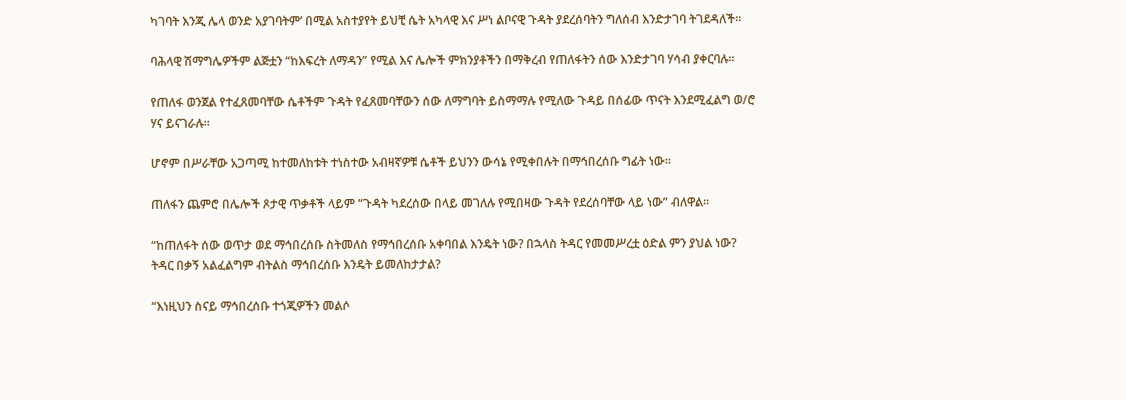ካገባት እንጂ ሌላ ወንድ አያገባትም’ በሚል አስተያየት ይህቺ ሴት አካላዊ እና ሥነ ልቦናዊ ጉዳት ያደረሰባትን ግለሰብ እንድታገባ ትገደዳለች።

ባሕላዊ ሽማግሌዎችም ልጅቷን “ከእፍረት ለማዳን” የሚል እና ሌሎች ምክንያቶችን በማቅረብ የጠለፋትን ሰው እንድታገባ ሃሳብ ያቀርባሉ።

የጠለፋ ወንጀል የተፈጸመባቸው ሴቶችም ጉዳት የፈጸመባቸውን ሰው ለማግባት ይስማማሉ የሚለው ጉዳይ በሰፊው ጥናት እንደሚፈልግ ወ/ሮ ሃና ይናገራሉ።

ሆኖም በሥራቸው አጋጣሚ ከተመለከቱት ተነስተው አብዛኛዎቹ ሴቶች ይህንን ውሳኔ የሚቀበሉት በማኅበረሰቡ ግፊት ነው።

ጠለፋን ጨምሮ በሌሎች ጾታዊ ጥቃቶች ላይም “ጉዳት ካደረሰው በላይ መገለሉ የሚበዛው ጉዳት የደረሰባቸው ላይ ነው” ብለዋል።

“ከጠለፋት ሰው ወጥታ ወደ ማኅበረሰቡ ስትመለስ የማኅበረሰቡ አቀባበል እንዴት ነው? በኋላስ ትዳር የመመሥረቷ ዕድል ምን ያህል ነው? ትዳር በቃኝ አልፈልግም ብትልስ ማኅበረሰቡ እንዴት ይመለከታታል?

“እነዚህን ስናይ ማኅበረሰቡ ተጎጂዎችን መልሶ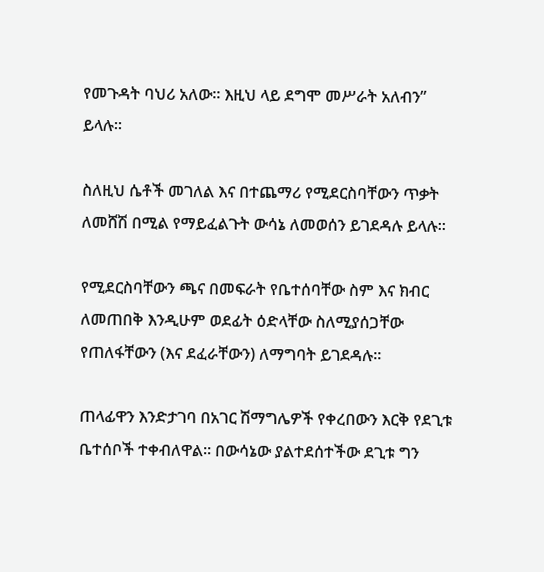የመጉዳት ባህሪ አለው። እዚህ ላይ ደግሞ መሥራት አለብን” ይላሉ።

ስለዚህ ሴቶች መገለል እና በተጨማሪ የሚደርስባቸውን ጥቃት ለመሸሽ በሚል የማይፈልጉት ውሳኔ ለመወሰን ይገደዳሉ ይላሉ።

የሚደርስባቸውን ጫና በመፍራት የቤተሰባቸው ስም እና ክብር ለመጠበቅ እንዲሁም ወደፊት ዕድላቸው ስለሚያሰጋቸው የጠለፋቸውን (እና ደፈራቸውን) ለማግባት ይገደዳሉ።

ጠላፊዋን እንድታገባ በአገር ሽማግሌዎች የቀረበውን እርቅ የደጊቱ ቤተሰቦች ተቀብለዋል። በውሳኔው ያልተደሰተችው ደጊቱ ግን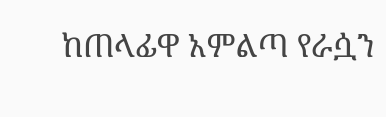ከጠላፊዋ አምልጣ የራሷን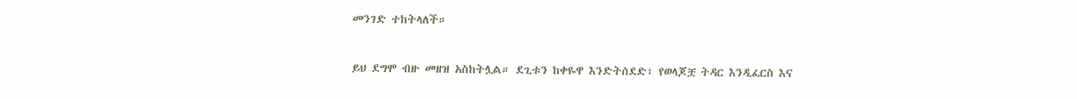መንገድ ተከትላለች።

ይህ ደግሞ ብዙ መዘዝ አስከትሏል። ደጊቱን ከቀዬዋ እንድትሰደድ፣ የወላጆቿ ትዳር እንዲፈርስ እና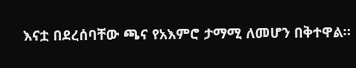እናቷ በደረሰባቸው ጫና የአእምሮ ታማሚ ለመሆን በቅተዋል።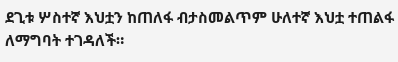ደጊቱ ሦስተኛ እህቷን ከጠለፋ ብታስመልጥም ሁለተኛ እህቷ ተጠልፋ ለማግባት ተገዳለች።